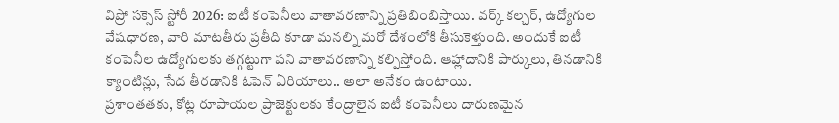విప్రో సక్సెస్ స్టోరీ 2026: ఐటీ కంపెనీలు వాతావరణాన్ని ప్రతిబింబిస్తాయి. వర్క్ కల్చర్, ఉద్యోగుల వేషధారణ, వారి మాటతీరు ప్రతీది కూడా మనల్ని మరో దేశంలోకి తీసుకెళ్తుంది. అందుకే ఐటీ కంపెనీల ఉద్యోగులకు తగ్గట్టుగా పని వాతావరణాన్ని కల్పిస్తోంది. ఆహ్లాదానికి పార్కులు, తినడానికి క్యాంటిన్లు, సేద తీరడానికి ఓపెన్ ఏరియాలు.. అలా అనేకం ఉంటాయి.
ప్రశాంతతకు, కోట్ల రూపాయల ప్రాజెక్టులకు కేంద్రాలైన ఐటీ కంపెనీలు దారుణమైన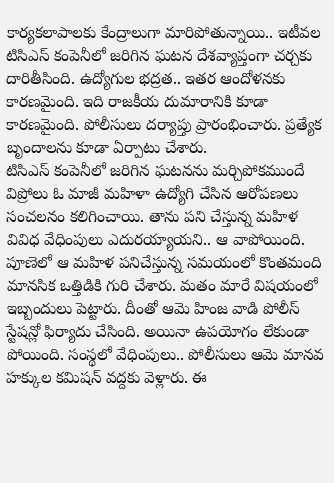కార్యకలాపాలకు కేంద్రాలుగా మారిపోతున్నాయి.. ఇటీవల టిసిఎస్ కంపెనీలో జరిగిన ఘటన దేశవ్యాప్తంగా చర్చకు దారితీసింది. ఉద్యోగుల భద్రత.. ఇతర ఆందోళనకు కారణమైంది. ఇది రాజకీయ దుమారానికి కూడా కారణమైంది. పోలీసులు దర్యాప్తు ప్రారంభించారు. ప్రత్యేక బృందాలను కూడా ఏర్పాటు చేశారు.
టిసిఎస్ కంపెనీలో జరిగిన ఘటనను మర్చిపోకముందే విప్రోలు ఓ మాజీ మహిళా ఉద్యోగి చేసిన ఆరోపణలు సంచలనం కలిగించాయి. తాను పని చేస్తున్న మహిళ వివిధ వేధింపులు ఎదురయ్యాయని.. ఆ వాపోయింది. పూణెలో ఆ మహిళ పనిచేస్తున్న సమయంలో కొంతమంది మానసిక ఒత్తిడికి గురి చేశారు. మతం మారే విషయంలో ఇబ్బందులు పెట్టారు. దీంతో ఆమె హింజ వాడి పోలీస్ స్టేషన్లో ఫిర్యాదు చేసింది. అయినా ఉపయోగం లేకుండా పోయింది. సంస్థలో వేధింపులు.. పోలీసులు ఆమె మానవ హక్కుల కమిషన్ వద్దకు వెళ్లారు. ఈ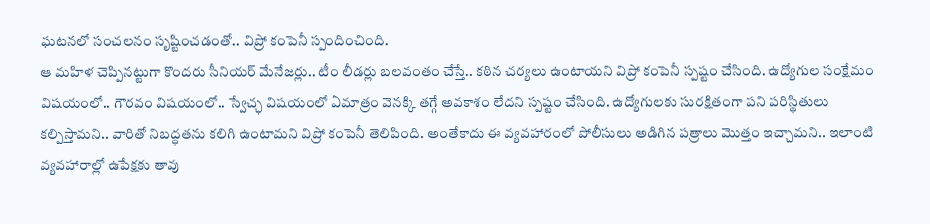ఘటనలో సంచలనం సృష్టించడంతో.. విప్రో కంపెనీ స్పందించింది.
ఆ మహిళ చెప్పినట్టుగా కొందరు సీనియర్ మేనేజర్లు.. టీం లీడర్లు బలవంతం చేస్తే.. కఠిన చర్యలు ఉంటాయని విప్రో కంపెనీ స్పష్టం చేసింది. ఉద్యోగుల సంక్షేమం విషయంలో.. గౌరవం విషయంలో.. స్వేచ్ఛ విషయంలో ఏమాత్రం వెనక్కి తగ్గే అవకాశం లేదని స్పష్టం చేసింది. ఉద్యోగులకు సురక్షితంగా పని పరిస్థితులు కల్పిస్తామని.. వారితో నిబద్ధతను కలిగి ఉంటామని విప్రో కంపెనీ తెలిపింది. అంతేకాదు ఈ వ్యవహారంలో పోలీసులు అడిగిన పత్రాలు మొత్తం ఇచ్చామని.. ఇలాంటి వ్యవహారాల్లో ఉపేక్షకు తావు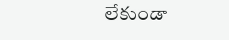లేకుండా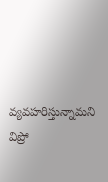వ్యవహరిస్తున్నామని విప్రో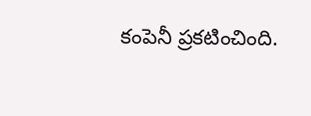కంపెనీ ప్రకటించింది.